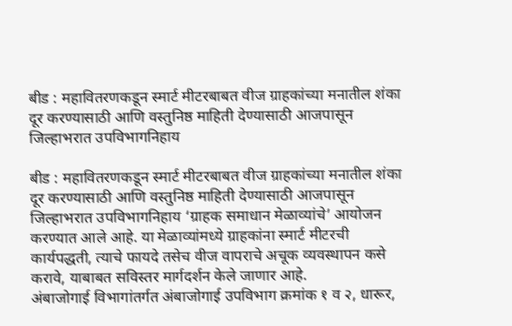बीड : महावितरणकडून स्मार्ट मीटरबाबत वीज ग्राहकांच्या मनातील शंका दूर करण्यासाठी आणि वस्तुनिष्ठ माहिती देण्यासाठी आजपासून जिल्हाभरात उपविभागनिहाय

बीड : महावितरणकडून स्मार्ट मीटरबाबत वीज ग्राहकांच्या मनातील शंका दूर करण्यासाठी आणि वस्तुनिष्ठ माहिती देण्यासाठी आजपासून जिल्हाभरात उपविभागनिहाय ‘ग्राहक समाधान मेळाव्यांचे’ आयोजन करण्यात आले आहे. या मेळाव्यांमध्ये ग्राहकांना स्मार्ट मीटरची कार्यपद्धती, त्याचे फायदे तसेच वीज वापराचे अचूक व्यवस्थापन कसे करावे, याबाबत सविस्तर मार्गदर्शन केले जाणार आहे.
अंबाजोगाई विभागांतर्गत अंबाजोगाई उपविभाग क्रमांक १ व २, धारूर,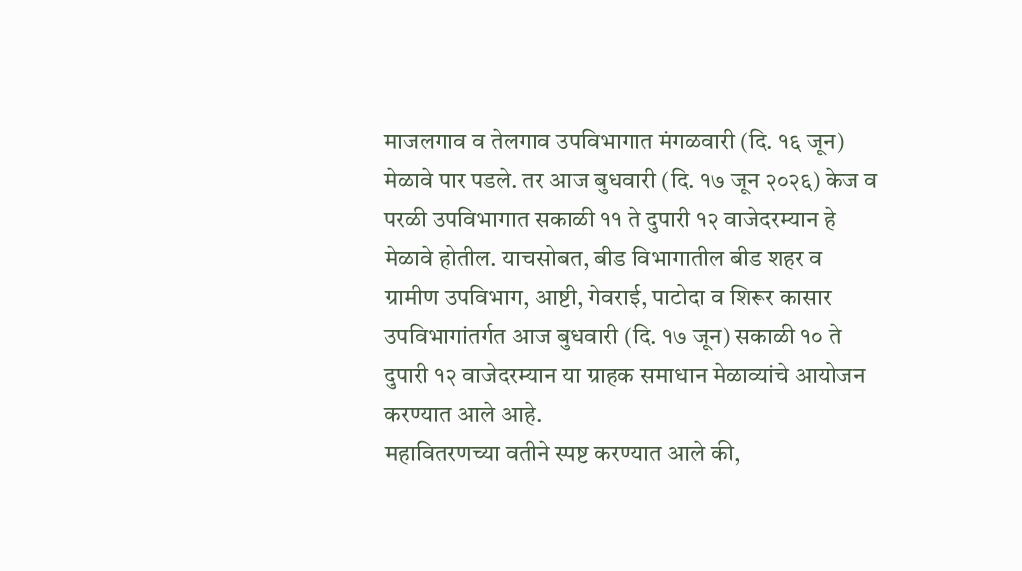माजलगाव व तेलगाव उपविभागात मंगळवारी (दि. १६ जून) मेळावे पार पडले. तर आज बुधवारी (दि. १७ जून २०२६) केज व परळी उपविभागात सकाळी ११ ते दुपारी १२ वाजेदरम्यान हे मेळावे होतील. याचसोबत, बीड विभागातील बीड शहर व ग्रामीण उपविभाग, आष्टी, गेवराई, पाटोदा व शिरूर कासार उपविभागांतर्गत आज बुधवारी (दि. १७ जून) सकाळी १० ते दुपारी १२ वाजेदरम्यान या ग्राहक समाधान मेळाव्यांचे आयोजन करण्यात आले आहे.
महावितरणच्या वतीने स्पष्ट करण्यात आले की,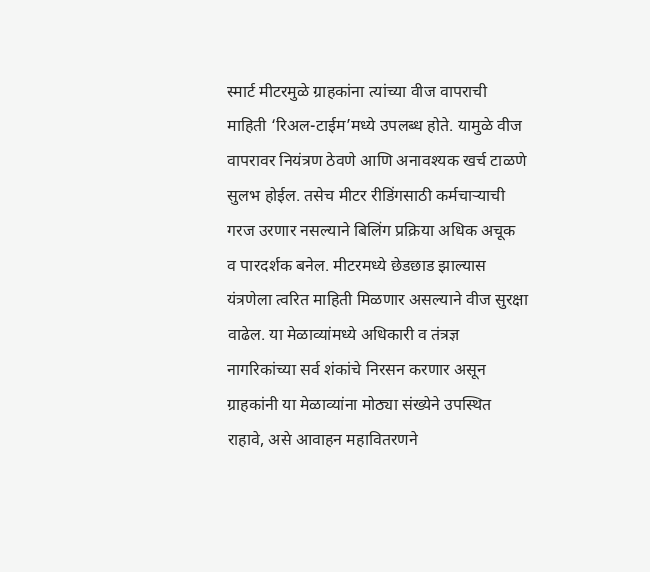स्मार्ट मीटरमुळे ग्राहकांना त्यांच्या वीज वापराची माहिती ‘रिअल-टाईम’मध्ये उपलब्ध होते. यामुळे वीज वापरावर नियंत्रण ठेवणे आणि अनावश्यक खर्च टाळणे सुलभ होईल. तसेच मीटर रीडिंगसाठी कर्मचाऱ्याची गरज उरणार नसल्याने बिलिंग प्रक्रिया अधिक अचूक व पारदर्शक बनेल. मीटरमध्ये छेडछाड झाल्यास यंत्रणेला त्वरित माहिती मिळणार असल्याने वीज सुरक्षा वाढेल. या मेळाव्यांमध्ये अधिकारी व तंत्रज्ञ नागरिकांच्या सर्व शंकांचे निरसन करणार असून ग्राहकांनी या मेळाव्यांना मोठ्या संख्येने उपस्थित राहावे, असे आवाहन महावितरणने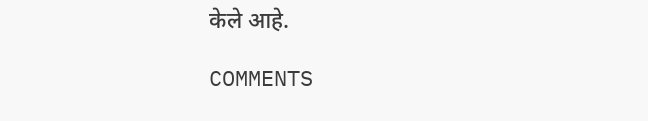केले आहे.

COMMENTS